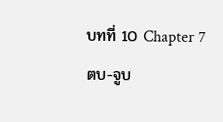บทที่ 10 Chapter 7 ตบ-จูบ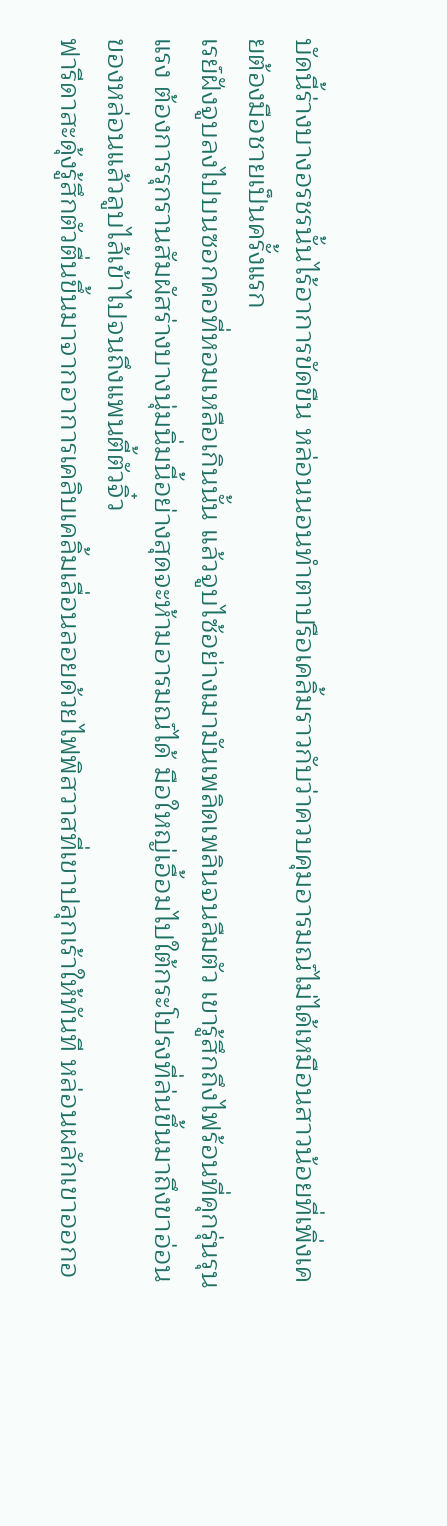บัดนี้ร่างบางอรชรนั้นไร้อาการขัดขืน หล่อนนอนทำตาปรือเคลิ้มราวกับว่าควบคุมอารมณ์ไม่ได้เหมือนสาวน้อยที่เพิ่งเคยต้องมือชายเป็นครั้งแรก
เรย์ฝังจูบลงไปบนซอกคอที่หอมเหลือเกินนั้น แล้วจูบไซ้อย่างเมามันเพลิดเพลินจนลืมตัว เขารู้สึกถึงไฟร้อนที่คุกรุ่นรุนแรง ต้องการรุกรานสัมผัสร่างบางนุ่มนิ่มนี้อย่างสุดจะห้ามอารมณ์ได้ มือใหญ่เอื้อมไปใต้กระโปรงที่ล่นขึ้นมาถึงขาอ่อนของหล่อนแล้วลูบไล้เข้าไปจนถึงแพนตี้ตัวจิ๋ว
ฟารีดาสะดุ้งรู้สึกตัวตื่นขึ้นมาจากอาการเคลิบเคลิ้มเลื่อนลอยด้วยไฟพิสวาสที่เขาปลุกเร้าให้ทันที หล่อนผลักเขาออกอ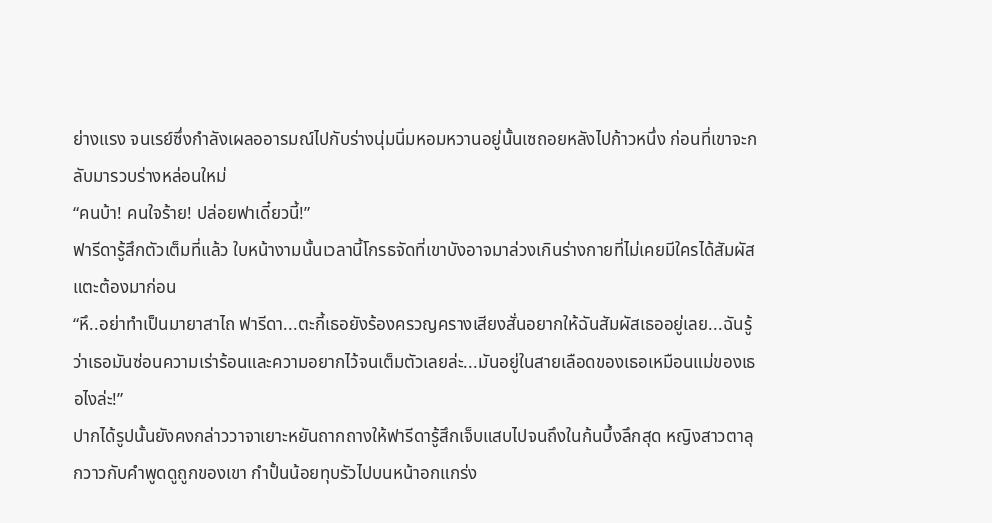ย่างแรง จนเรย์ซึ่งกำลังเผลออารมณ์ไปกับร่างนุ่มนิ่มหอมหวานอยู่นั้นเซถอยหลังไปก้าวหนึ่ง ก่อนที่เขาจะกลับมารวบร่างหล่อนใหม่
“คนบ้า! คนใจร้าย! ปล่อยฟาเดี๋ยวนี้!”
ฟารีดารู้สึกตัวเต็มที่แล้ว ใบหน้างามนั้นเวลานี้โกรธจัดที่เขาบังอาจมาล่วงเกินร่างกายที่ไม่เคยมีใครได้สัมผัสแตะต้องมาก่อน
“หึ..อย่าทำเป็นมายาสาไถ ฟารีดา...ตะกี้เธอยังร้องครวญครางเสียงสั่นอยากให้ฉันสัมผัสเธออยู่เลย...ฉันรู้ว่าเธอมันซ่อนความเร่าร้อนและความอยากไว้จนเต็มตัวเลยล่ะ...มันอยู่ในสายเลือดของเธอเหมือนแม่ของเธอไงล่ะ!”
ปากได้รูปนั้นยังคงกล่าววาจาเยาะหยันถากถางให้ฟารีดารู้สึกเจ็บแสบไปจนถึงในก้นบึ้งลึกสุด หญิงสาวตาลุกวาวกับคำพูดดูถูกของเขา กำปั้นน้อยทุบรัวไปบนหน้าอกแกร่ง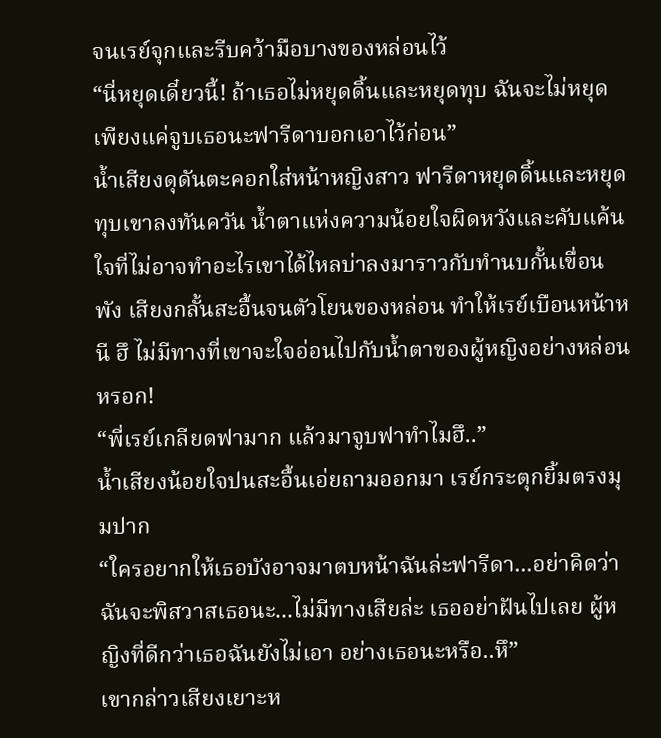จนเรย์จุกและรีบคว้ามือบางของหล่อนไว้
“นี่หยุดเดี๋ยวนี้! ถ้าเธอไม่หยุดดิ้นและหยุดทุบ ฉันจะไม่หยุดเพียงแค่จูบเธอนะฟารีดาบอกเอาไว้ก่อน”
น้ำเสียงดุดันตะคอกใส่หน้าหญิงสาว ฟารีดาหยุดดิ้นและหยุดทุบเขาลงทันควัน น้ำตาแห่งความน้อยใจผิดหวังและคับแค้นใจที่ไม่อาจทำอะไรเขาได้ไหลบ่าลงมาราวกับทำนบกั้นเขื่อนพัง เสียงกลั้นสะอื้นจนตัวโยนของหล่อน ทำให้เรย์เบือนหน้าหนี ฮึ ไม่มีทางที่เขาจะใจอ่อนไปกับน้ำตาของผู้หญิงอย่างหล่อนหรอก!
“พี่เรย์เกลียดฟามาก แล้วมาจูบฟาทำไมฮึ..”
น้ำเสียงน้อยใจปนสะอื้นเอ่ยถามออกมา เรย์กระตุกยิ้มตรงมุมปาก
“ใครอยากให้เธอบังอาจมาตบหน้าฉันล่ะฟารีดา...อย่าคิดว่าฉันจะพิสวาสเธอนะ...ไม่มีทางเสียล่ะ เธออย่าฝันไปเลย ผู้หญิงที่ดีกว่าเธอฉันยังไม่เอา อย่างเธอนะหรือ..หึ”
เขากล่าวเสียงเยาะห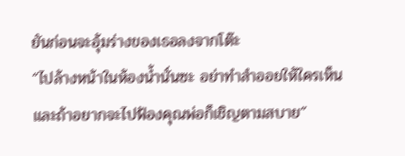ยันก่อนจะอุ้มร่างของเธอลงจากโต๊ะ
“ไปล้างหน้าในห้องน้ำนั่นซะ อย่าทำสำออยให้ใครเห็น และถ้าอยากจะไปฟ้องคุณพ่อก็เชิญตามสบาย”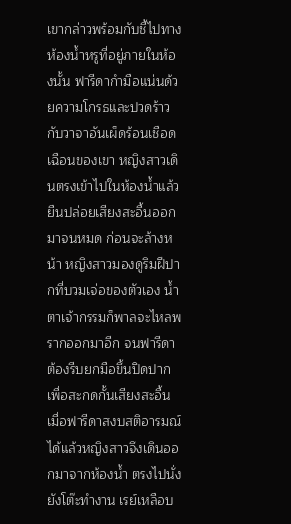เขากล่าวพร้อมกับชี้ไปทางห้องน้ำหรูที่อยู่ภายในห้องนั้น ฟารีดากำมือแน่นด้วยความโกรธและปวดร้าวกับวาจาอันเผ็ดร้อนเชือดเฉือนของเขา หญิงสาวเดินตรงเข้าไปในห้องน้ำแล้วยืนปล่อยเสียงสะอื้นออกมาจนหมด ก่อนจะล้างหน้า หญิงสาวมองดูริมฝีปากที่บวมเจ่อของตัวเอง น้ำตาเจ้ากรรมก็พาลจะไหลพรากออกมาอีก จนฟารีดาต้องรีบยกมือขึ้นปิดปากเพื่อสะกดกั้นเสียงสะอื้น
เมื่อฟารีดาสงบสติอารมณ์ได้แล้วหญิงสาวจึงเดินออกมาจากห้องน้ำ ตรงไปนั่งยังโต๊ะทำงาน เรย์เหลือบ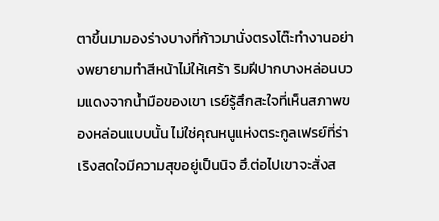ตาขึ้นมามองร่างบางที่ก้าวมานั่งตรงโต๊ะทำงานอย่างพยายามทำสีหน้าไม่ให้เศร้า ริมฝีปากบางหล่อนบวมแดงจากน้ำมือของเขา เรย์รู้สึกสะใจที่เห็นสภาพของหล่อนแบบนั้น ไม่ใช่คุณหนูแห่งตระกูลเฟรย์ที่ร่าเริงสดใจมีความสุขอยู่เป็นนิจ ฮึ.ต่อไปเขาจะสั่งส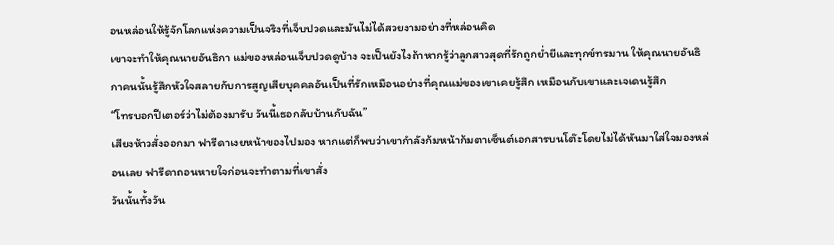อนหล่อนให้รู้จักโลกแห่งความเป็นจริงที่เจ็บปวดและมันไม่ได้สวยงามอย่างที่หล่อนคิด
เขาจะทำให้คุณนายอันธิกา แม่ของหล่อนเจ็บปวดดูบ้าง จะเป็นยังไงถ้าหากรู้ว่าลูกสาวสุดที่รักถูกย่ำยีและทุกข์ทรมาน ให้คุณนายอันธิกาคนนั้นรู้สึกหัวใจสลายกับการสูญเสียบุคคลอันเป็นที่รักเหมือนอย่างที่คุณแม่ของเขาเคยรู้สึก เหมือนกับเขาและเจเดนรู้สึก
“โทรบอกปีเตอร์ว่าไม่ต้องมารับ วันนี้เธอกลับบ้านกับฉัน”
เสียงห้าวสั่งออกมา ฟารีดาเงยหน้าของไปมอง หากแต่ก็พบว่าเขากำลังก้มหน้าก้มตาเซ็นต์เอกสารบนโต๊ะโดยไม่ได้หันมาใส่ใจมองหล่อนเลย ฟารีดาถอนหายใจก่อนจะทำตามที่เขาสั่ง
วันนั้นทั้งวัน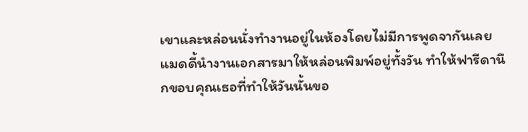เขาและหล่อนนั่งทำงานอยู่ในห้องโดยไม่มีการพูดจากันเลย แมดดี้นำงานเอกสารมาให้หล่อนพิมพ์อยู่ทั้งวัน ทำให้ฟารีดานึกขอบคุณเธอที่ทำให้วันนั้นขอ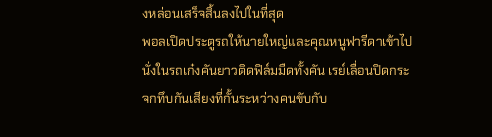งหล่อนเสร็จสิ้นลงไปในที่สุด
พอลเปิดประตูรถให้นายใหญ่และคุณหนูฟารีดาเข้าไปนั่งในรถเก๋งคันยาวติดฟิล์มมืดทั้งคัน เรย์เลื่อนปิดกระจกทึบกันเสียงที่กั้นระหว่างคนขับกับ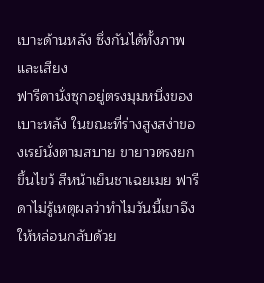เบาะด้านหลัง ซึ่งกันได้ทั้งภาพและเสียง
ฟารีดานั่งซุกอยู่ตรงมุมหนึ่งของเบาะหลัง ในขณะที่ร่างสูงสง่าของเรย์นั่งตามสบาย ขายาวตรงยกขึ้นไขว้ สีหน้าเย็นชาเฉยเมย ฟารีดาไม่รู้เหตุผลว่าทำไมวันนี้เขาจึงให้หล่อนกลับด้วย